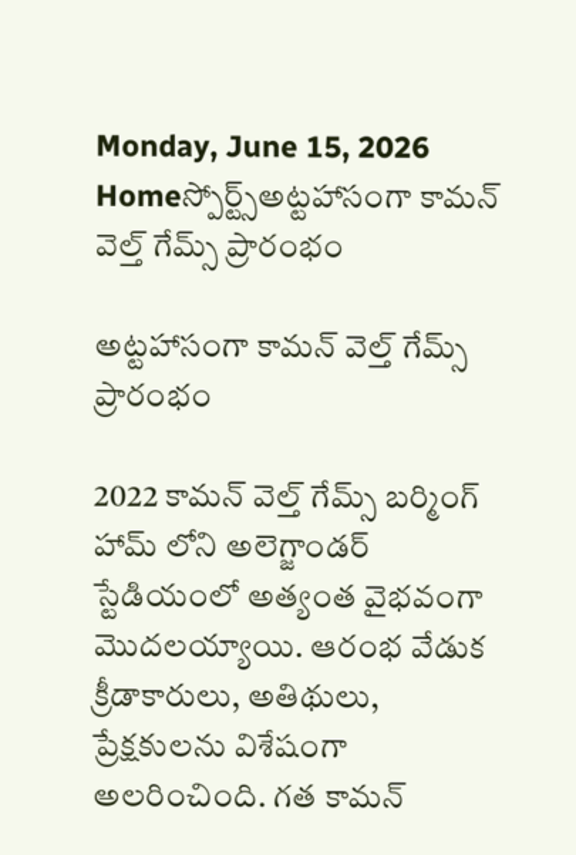Monday, June 15, 2026
Homeస్పోర్ట్స్అట్టహాసంగా కామన్ వెల్త్ గేమ్స్ ప్రారంభం

అట్టహాసంగా కామన్ వెల్త్ గేమ్స్ ప్రారంభం

2022 కామన్ వెల్త్ గేమ్స్ బర్మింగ్ హామ్ లోని అలెగ్జాండర్ స్టేడియంలో అత్యంత వైభవంగా మొదలయ్యాయి. ఆరంభ వేడుక క్రీడాకారులు, అతిథులు, ప్రేక్షకులను విశేషంగా అలరించింది. గత కామన్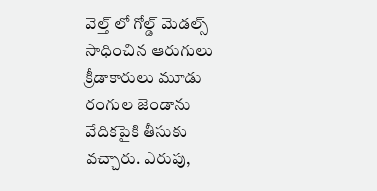వెల్త్ లో గోల్డ్ మెడల్స్ సాధించిన ఆరుగులు క్రీడాకారులు మూడు రంగుల జెండాను వేదికపైకి తీసుకు వచ్చారు. ఎరుపు,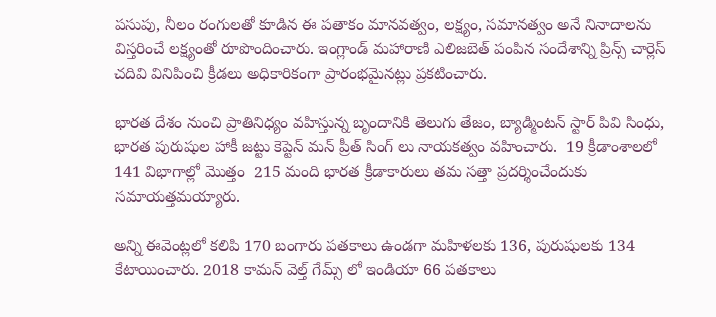పసుపు, నీలం రంగులతో కూడిన ఈ పతాకం మానవత్వం, లక్ష్యం, సమానత్వం అనే నినాదాలను విస్తరించే లక్ష్యంతో రూపొందించారు. ఇంగ్లాండ్ మహారాణి ఎలిజబెత్ పంపిన సందేశాన్ని ప్రిన్స్ చార్లెస్ చదివి వినిపించి క్రీడలు అధికారికంగా ప్రారంభమైనట్లు ప్రకటించారు.

భారత దేశం నుంచి ప్రాతినిధ్యం వహిస్తున్న బృందానికి తెలుగు తేజం, బ్యాడ్మింటన్ స్టార్ పివి సింధు, భారత పురుషుల హాకీ జట్టు కెప్టెన్ మన్ ప్రీత్ సింగ్ లు నాయకత్వం వహించారు.  19 క్రీడాంశాలలో 141 విభాగాల్లో మొత్తం  215 మంది భారత క్రీడాకారులు తమ సత్తా ప్రదర్శించేందుకు సమాయత్తమయ్యారు.

అన్ని ఈవెంట్లలో కలిపి 170 బంగారు పతకాలు ఉండగా మహిళలకు 136, పురుషులకు 134 కేటాయించారు. 2018 కామన్ వెల్త్ గేమ్స్ లో ఇండియా 66 పతకాలు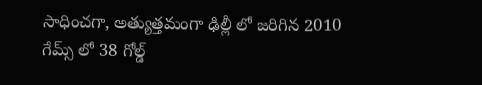సాధించగా, అత్యుత్తమంగా ఢిల్లీ లో జరిగిన 2010 గేమ్స్ లో 38 గోల్డ్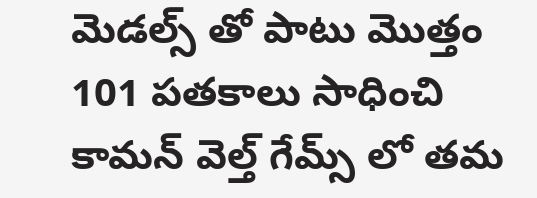మెడల్స్ తో పాటు మొత్తం 101 పతకాలు సాధించి కామన్ వెల్త్ గేమ్స్ లో తమ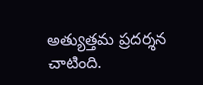అత్యుత్తమ ప్రదర్శన చాటింది.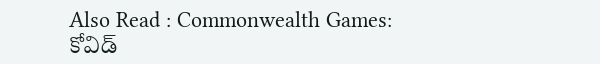Also Read : Commonwealth Games: కోవిడ్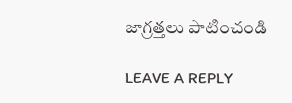జాగ్రత్తలు పాటించండి

LEAVE A REPLY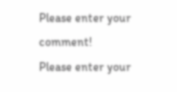Please enter your comment!
Please enter your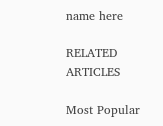name here

RELATED ARTICLES

Most Popular